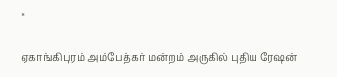×

ஏகாங்கிபுரம் அம்பேத்கர் மன்றம் அருகில் புதிய ரேஷன்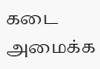கடை அமைக்க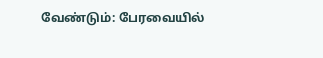வேண்டும்: பேரவையில்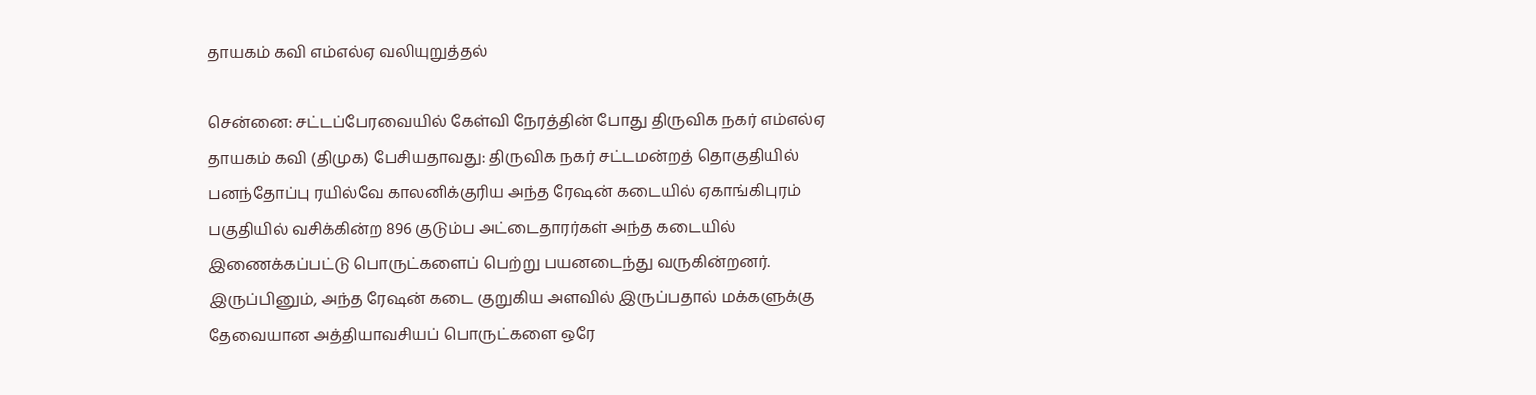தாயகம் கவி எம்எல்ஏ வலியுறுத்தல்

சென்னை: சட்டப்பேரவையில் கேள்வி நேரத்தின் போது திருவிக நகர் எம்எல்ஏ தாயகம் கவி (திமுக) பேசியதாவது: திருவிக நகர் சட்டமன்றத் தொகுதியில் பனந்தோப்பு ரயில்வே காலனிக்குரிய அந்த ரேஷன் கடையில் ஏகாங்கிபுரம் பகுதியில் வசிக்கின்ற 896 குடும்ப அட்டைதாரர்கள் அந்த கடையில் இணைக்கப்பட்டு பொருட்களைப் பெற்று பயனடைந்து வருகின்றனர். இருப்பினும், அந்த ரேஷன் கடை குறுகிய அளவில் இருப்பதால் மக்களுக்கு தேவையான அத்தியாவசியப் பொருட்களை ஒரே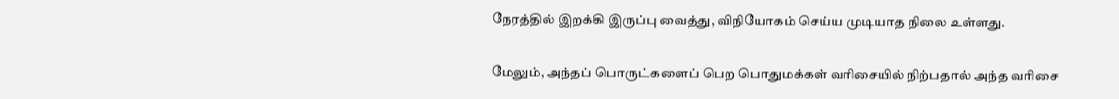நேரத்தில் இறக்கி இருப்பு வைத்து, விநியோகம் செய்ய முடியாத நிலை உள்ளது.

மேலும், அந்தப் பொருட்களைப் பெற பொதுமக்கள் வரிசையில் நிற்பதால் அந்த வரிசை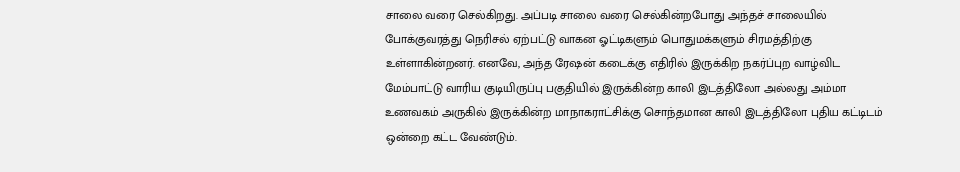சாலை வரை செல்கிறது. அப்படி சாலை வரை செல்கின்றபோது அந்தச் சாலையில் போக்குவரத்து நெரிசல் ஏற்பட்டு வாகன ஓட்டிகளும் பொதுமக்களும் சிரமத்திற்கு உள்ளாகின்றனர். எனவே, அந்த ரேஷன் கடைக்கு எதிரில் இருக்கிற நகர்ப்புற வாழ்விட மேம்பாட்டு வாரிய குடியிருப்பு பகுதியில் இருக்கின்ற காலி இடத்திலோ அல்லது அம்மா உணவகம் அருகில் இருக்கின்ற மாநாகராட்சிக்கு சொந்தமான காலி இடத்திலோ புதிய கட்டிடம் ஒன்றை கட்ட வேண்டும்.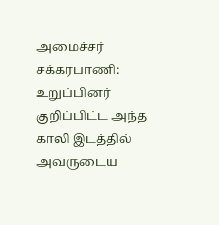அமைச்சர் சக்கரபாணி: உறுப்பினர் குறிப்பிட்ட அந்த காலி இடத்தில் அவருடைய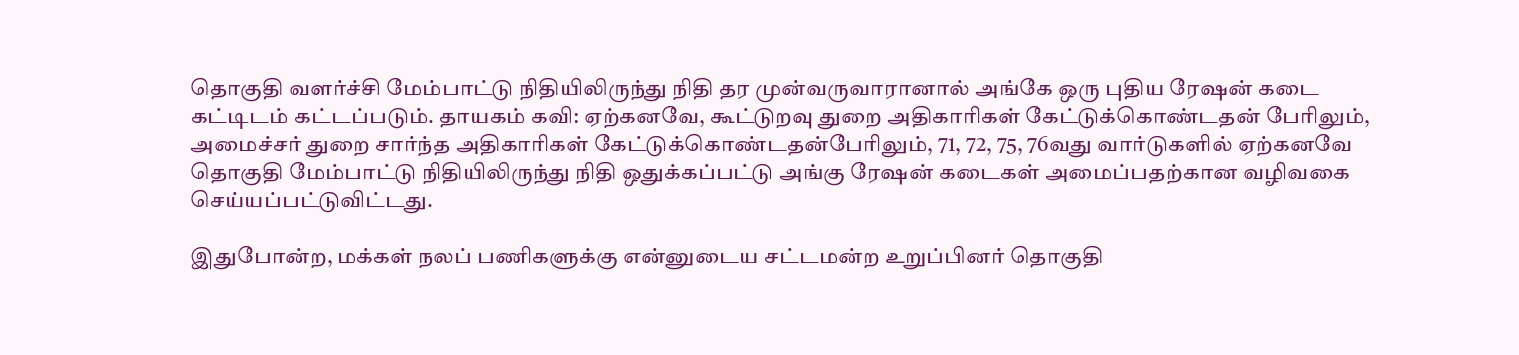தொகுதி வளர்ச்சி மேம்பாட்டு நிதியிலிருந்து நிதி தர முன்வருவாரானால் அங்கே ஒரு புதிய ரேஷன் கடை கட்டிடம் கட்டப்படும். தாயகம் கவி: ஏற்கனவே, கூட்டுறவு துறை அதிகாரிகள் கேட்டுக்கொண்டதன் பேரிலும், அமைச்சர் துறை சார்ந்த அதிகாரிகள் கேட்டுக்கொண்டதன்பேரிலும், 71, 72, 75, 76வது வார்டுகளில் ஏற்கனவே தொகுதி மேம்பாட்டு நிதியிலிருந்து நிதி ஒதுக்கப்பட்டு அங்கு ரேஷன் கடைகள் அமைப்பதற்கான வழிவகை செய்யப்பட்டுவிட்டது.

இதுபோன்ற, மக்கள் நலப் பணிகளுக்கு என்னுடைய சட்டமன்ற உறுப்பினர் தொகுதி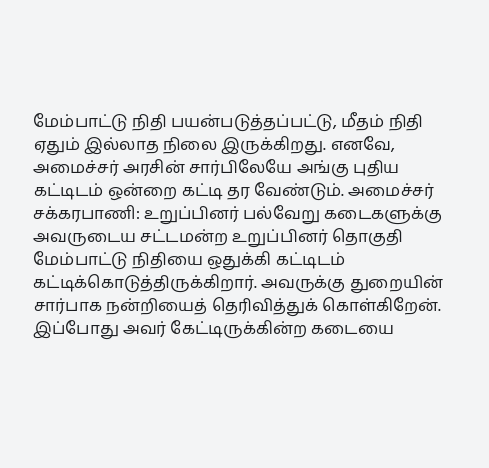மேம்பாட்டு நிதி பயன்படுத்தப்பட்டு, மீதம் நிதி ஏதும் இல்லாத நிலை இருக்கிறது. எனவே, அமைச்சர் அரசின் சார்பிலேயே அங்கு புதிய கட்டிடம் ஒன்றை கட்டி தர வேண்டும். அமைச்சர் சக்கரபாணி: உறுப்பினர் பல்வேறு கடைகளுக்கு அவருடைய சட்டமன்ற உறுப்பினர் தொகுதி மேம்பாட்டு நிதியை ஒதுக்கி கட்டிடம் கட்டிக்கொடுத்திருக்கிறார். அவருக்கு துறையின் சார்பாக நன்றியைத் தெரிவித்துக் கொள்கிறேன். இப்போது அவர் கேட்டிருக்கின்ற கடையை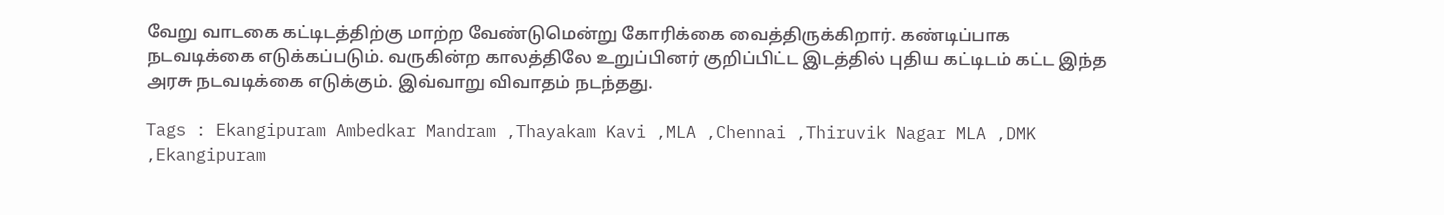வேறு வாடகை கட்டிடத்திற்கு மாற்ற வேண்டுமென்று கோரிக்கை வைத்திருக்கிறார். கண்டிப்பாக நடவடிக்கை எடுக்கப்படும். வருகின்ற காலத்திலே உறுப்பினர் குறிப்பிட்ட இடத்தில் புதிய கட்டிடம் கட்ட இந்த அரசு நடவடிக்கை எடுக்கும். இவ்வாறு விவாதம் நடந்தது.

Tags : Ekangipuram Ambedkar Mandram ,Thayakam Kavi ,MLA ,Chennai ,Thiruvik Nagar MLA ,DMK ,Ekangipuram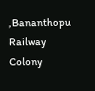,Bananthopu Railway Colony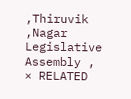,Thiruvik ,Nagar Legislative Assembly ,
× RELATED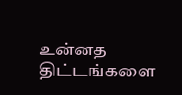உன்னத திட்டங்களை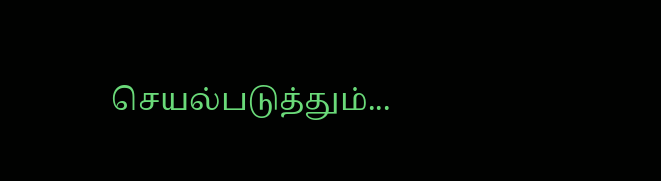செயல்படுத்தும்...